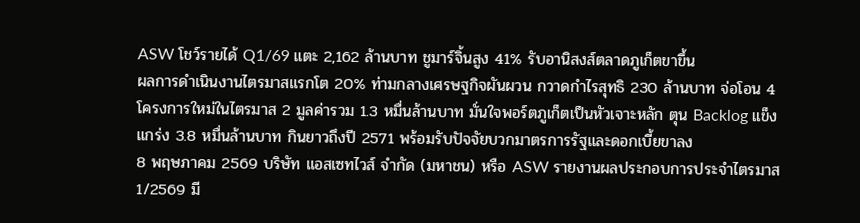ASW โชว์รายได้ Q1/69 แตะ 2,162 ล้านบาท ชูมาร์จิ้นสูง 41% รับอานิสงส์ตลาดภูเก็ตขาขึ้น
ผลการดำเนินงานไตรมาสแรกโต 20% ท่ามกลางเศรษฐกิจผันผวน กวาดกำไรสุทธิ 230 ล้านบาท จ่อโอน 4 โครงการใหม่ในไตรมาส 2 มูลค่ารวม 1.3 หมื่นล้านบาท มั่นใจพอร์ตภูเก็ตเป็นหัวเจาะหลัก ตุน Backlog แข็งแกร่ง 3.8 หมื่นล้านบาท กินยาวถึงปี 2571 พร้อมรับปัจจัยบวกมาตรการรัฐและดอกเบี้ยขาลง
8 พฤษภาคม 2569 บริษัท แอสเซทไวส์ จำกัด (มหาชน) หรือ ASW รายงานผลประกอบการประจำไตรมาส 1/2569 มี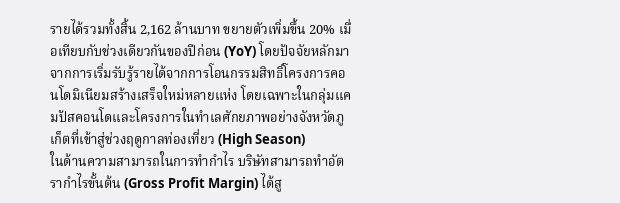รายได้รวมทั้งสิ้น 2,162 ล้านบาท ขยายตัวเพิ่มขึ้น 20% เมื่อเทียบกับช่วงเดียวกันของปีก่อน (YoY) โดยปัจจัยหลักมาจากการเริ่มรับรู้รายได้จากการโอนกรรมสิทธิ์โครงการคอนโดมิเนียมสร้างเสร็จใหม่หลายแห่ง โดยเฉพาะในกลุ่มแคมปัสคอนโดและโครงการในทำเลศักยภาพอย่างจังหวัดภูเก็ตที่เข้าสู่ช่วงฤดูกาลท่องเที่ยว (High Season)
ในด้านความสามารถในการทำกำไร บริษัทสามารถทำอัตรากำไรขั้นต้น (Gross Profit Margin) ได้สู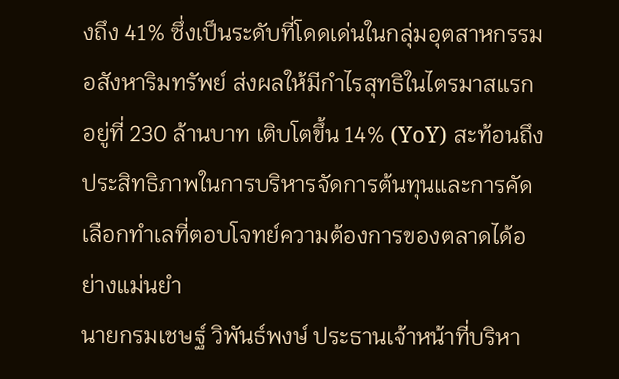งถึง 41% ซึ่งเป็นระดับที่โดดเด่นในกลุ่มอุตสาหกรรมอสังหาริมทรัพย์ ส่งผลให้มีกำไรสุทธิในไตรมาสแรกอยู่ที่ 230 ล้านบาท เติบโตขึ้น 14% (YoY) สะท้อนถึงประสิทธิภาพในการบริหารจัดการต้นทุนและการคัดเลือกทำเลที่ตอบโจทย์ความต้องการของตลาดได้อย่างแม่นยำ
นายกรมเชษฐ์ วิพันธ์พงษ์ ประธานเจ้าหน้าที่บริหา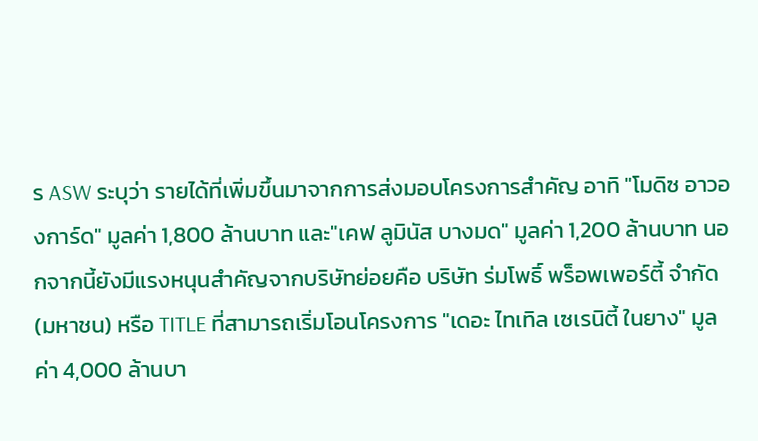ร ASW ระบุว่า รายได้ที่เพิ่มขึ้นมาจากการส่งมอบโครงการสำคัญ อาทิ "โมดิซ อาวองการ์ด" มูลค่า 1,800 ล้านบาท และ"เคฟ ลูมินัส บางมด" มูลค่า 1,200 ล้านบาท นอกจากนี้ยังมีแรงหนุนสำคัญจากบริษัทย่อยคือ บริษัท ร่มโพธิ์ พร็อพเพอร์ตี้ จำกัด (มหาชน) หรือ TITLE ที่สามารถเริ่มโอนโครงการ "เดอะ ไทเทิล เซเรนิตี้ ในยาง" มูลค่า 4,000 ล้านบา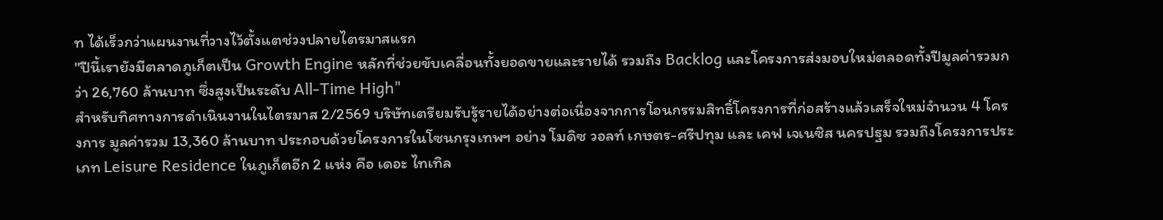ท ได้เร็วกว่าแผนงานที่วางไว้ตั้งแตช่วงปลายไตรมาสแรก
"ปีนี้เรายังมีตลาดภูเก็ตเป็น Growth Engine หลักที่ช่วยขับเคลื่อนทั้งยอดขายและรายได้ รวมถึง Backlog และโครงการส่งมอบใหม่ตลอดทั้งปีมูลค่ารวมกว่า 26,760 ล้านบาท ซึ่งสูงเป็นระดับ All-Time High"
สำหรับทิศทางการดำเนินงานในไตรมาส 2/2569 บริษัทเตรียมรับรู้รายได้อย่างต่อเนื่องจากการโอนกรรมสิทธิ์โครงการที่ก่อสร้างแล้วเสร็จใหม่จำนวน 4 โครงการ มูลค่ารวม 13,360 ล้านบาท ประกอบด้วยโครงการในโซนกรุงเทพฯ อย่าง โมดิซ วอลท์ เกษตร-ศรีปทุม และ เคฟ เจเนซิส นครปฐม รวมถึงโครงการประเภท Leisure Residence ในภูเก็ตอีก 2 แห่ง คือ เดอะ ไทเทิล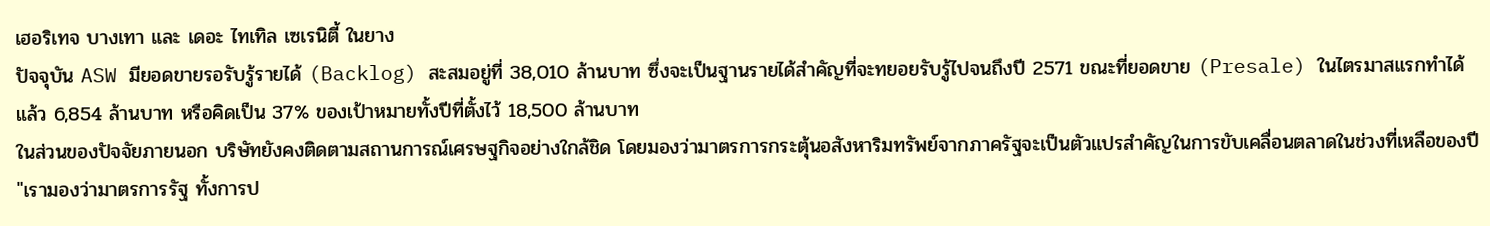เฮอริเทจ บางเทา และ เดอะ ไทเทิล เซเรนิตี้ ในยาง
ปัจจุบัน ASW มียอดขายรอรับรู้รายได้ (Backlog) สะสมอยู่ที่ 38,010 ล้านบาท ซึ่งจะเป็นฐานรายได้สำคัญที่จะทยอยรับรู้ไปจนถึงปี 2571 ขณะที่ยอดขาย (Presale) ในไตรมาสแรกทำได้แล้ว 6,854 ล้านบาท หรือคิดเป็น 37% ของเป้าหมายทั้งปีที่ตั้งไว้ 18,500 ล้านบาท
ในส่วนของปัจจัยภายนอก บริษัทยังคงติดตามสถานการณ์เศรษฐกิจอย่างใกล้ชิด โดยมองว่ามาตรการกระตุ้นอสังหาริมทรัพย์จากภาครัฐจะเป็นตัวแปรสำคัญในการขับเคลื่อนตลาดในช่วงที่เหลือของปี
"เรามองว่ามาตรการรัฐ ทั้งการป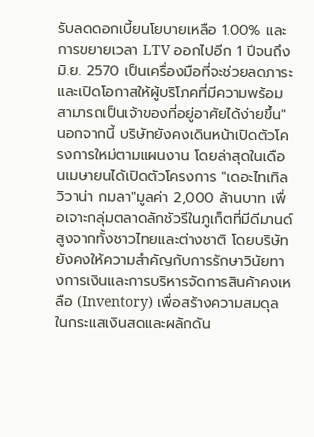รับลดดอกเบี้ยนโยบายเหลือ 1.00% และการขยายเวลา LTV ออกไปอีก 1 ปีจนถึง มิ.ย. 2570 เป็นเครื่องมือที่จะช่วยลดภาระ และเปิดโอกาสให้ผู้บริโภคที่มีความพร้อมสามารถเป็นเจ้าของที่อยู่อาศัยได้ง่ายขึ้น"
นอกจากนี้ บริษัทยังคงเดินหน้าเปิดตัวโครงการใหม่ตามแผนงาน โดยล่าสุดในเดือนเมษายนได้เปิดตัวโครงการ "เดอะไทเทิล วิวาน่า กมลา"มูลค่า 2,000 ล้านบาท เพื่อเจาะกลุ่มตลาดลักชัวรีในภูเก็ตที่มีดีมานด์สูงจากทั้งชาวไทยและต่างชาติ โดยบริษัทยังคงให้ความสำคัญกับการรักษาวินัยทางการเงินและการบริหารจัดการสินค้าคงเหลือ (Inventory) เพื่อสร้างความสมดุลในกระแสเงินสดและผลักดัน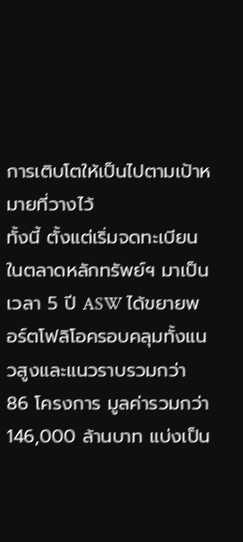การเติบโตให้เป็นไปตามเป้าหมายที่วางไว้
ทั้งนี้ ตั้งแต่เริ่มจดทะเบียนในตลาดหลักทรัพย์ฯ มาเป็นเวลา 5 ปี ASW ได้ขยายพอร์ตโฟลิโอครอบคลุมทั้งแนวสูงและแนวราบรวมกว่า 86 โครงการ มูลค่ารวมกว่า 146,000 ล้านบาท แบ่งเป็น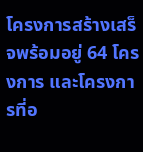โครงการสร้างเสร็จพร้อมอยู่ 64 โครงการ และโครงการที่อ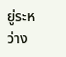ยู่ระหว่าง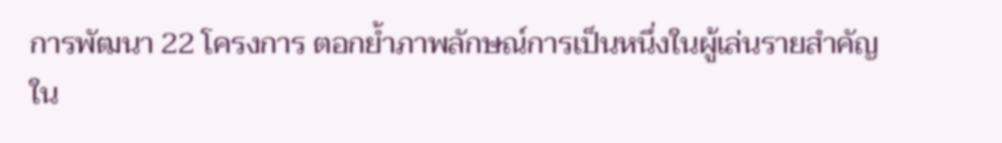การพัฒนา 22 โครงการ ตอกย้ำภาพลักษณ์การเป็นหนึ่งในผู้เล่นรายสำคัญใน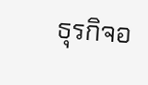ธุรกิจอ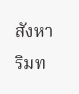สังหาริมท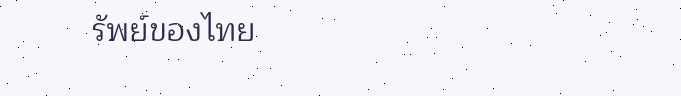รัพย์ของไทย